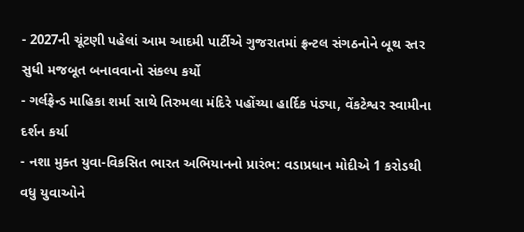- 2027ની ચૂંટણી પહેલાં આમ આદમી પાર્ટીએ ગુજરાતમાં ફ્રન્ટલ સંગઠનોને બૂથ સ્તર સુધી મજબૂત બનાવવાનો સંકલ્પ કર્યો
- ગર્લફ્રેન્ડ માહિકા શર્મા સાથે તિરુમલા મંદિરે પહોંચ્યા હાર્દિક પંડ્યા, વેંકટેશ્વર સ્વામીના દર્શન કર્યા
- નશા મુક્ત યુવા-વિકસિત ભારત અભિયાનનો પ્રારંભ: વડાપ્રધાન મોદીએ 1 કરોડથી વધુ યુવાઓને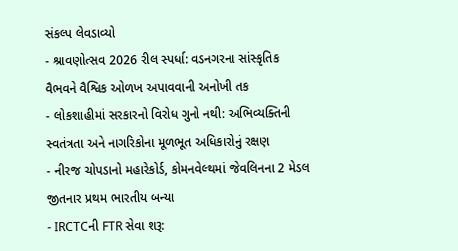સંકલ્પ લેવડાવ્યો
- શ્રાવણોત્સવ 2026 રીલ સ્પર્ધા: વડનગરના સાંસ્કૃતિક વૈભવને વૈશ્વિક ઓળખ અપાવવાની અનોખી તક
- લોકશાહીમાં સરકારનો વિરોધ ગુનો નથી: અભિવ્યક્તિની સ્વતંત્રતા અને નાગરિકોના મૂળભૂત અધિકારોનું રક્ષણ
- નીરજ ચોપડાનો મહારેકોર્ડ, કોમનવેલ્થમાં જેવલિનના 2 મેડલ જીતનાર પ્રથમ ભારતીય બન્યા
- IRCTCની FTR સેવા શરૂ: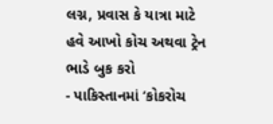લગ્ન, પ્રવાસ કે યાત્રા માટે હવે આખો કોચ અથવા ટ્રેન ભાડે બુક કરો
- પાકિસ્તાનમાં ‘કોકરોચ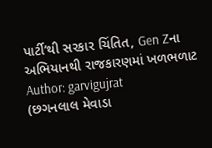પાર્ટી’થી સરકાર ચિંતિત, Gen Zના અભિયાનથી રાજકારણમાં ખળભળાટ
Author: garvigujrat
(છગનલાલ મેવાડા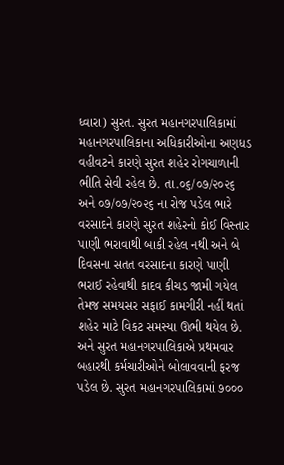ધ્વારા) સુરત. સુરત મહાનગરપાલિકામાં મહાનગરપાલિકાના અધિકારીઓના અણધડ વહીવટને કારણે સુરત શહેર રોગચાળાની ભીતિ સેવી રહેલ છે. તા.૦૬/૦૭/૨૦૨૬ અને ૦૭/૦૭/૨૦૨૬ ના રોજ પડેલ ભારે વરસાદને કારણે સુરત શહેરનો કોઈ વિસ્તાર પાણી ભરાવાથી બાકી રહેલ નથી અને બે દિવસના સતત વરસાદના કારણે પાણી ભરાઈ રહેવાથી કાદવ કીચડ જામી ગયેલ તેમજ સમયસર સફાઈ કામગીરી નહીં થતાં શહેર માટે વિકટ સમસ્યા ઊભી થયેલ છે. અને સુરત મહાનગરપાલિકાએ પ્રથમવાર બહારથી કર્મચારીઓને બોલાવવાની ફરજ પડેલ છે. સુરત મહાનગરપાલિકામાં ૭૦૦૦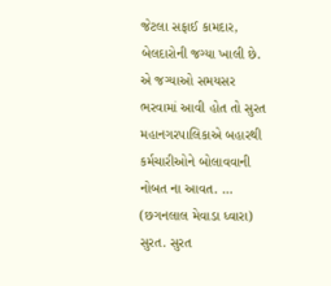જેટલા સફાઈ કામદાર, બેલદારોની જગ્યા ખાલી છે. એ જગ્યાઓ સમયસર ભરવામાં આવી હોત તો સુરત મહાનગરપાલિકાએ બહારથી કર્મચારીઓને બોલાવવાની નોબત ના આવત. …
(છગનલાલ મેવાડા ધ્વારા) સુરત. સુરત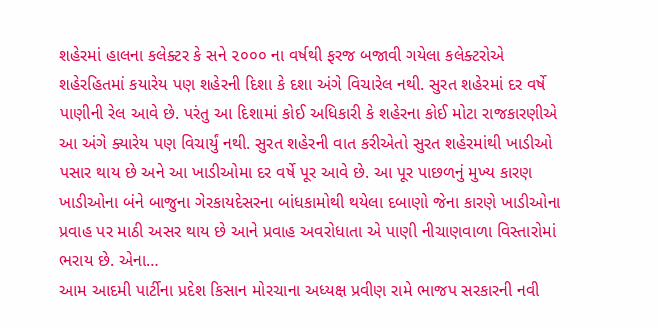શહેરમાં હાલના કલેક્ટર કે સને ૨૦૦૦ ના વર્ષથી ફરજ બજાવી ગયેલા કલેક્ટરોએ શહેરહિતમાં કયારેય પણ શહેરની દિશા કે દશા અંગે વિચારેલ નથી. સુરત શહેરમાં દર વર્ષે પાણીની રેલ આવે છે. પરંતુ આ દિશામાં કોઈ અધિકારી કે શહેરના કોઈ મોટા રાજકારણીએ આ અંગે ક્યારેય પણ વિચાર્યું નથી. સુરત શહેરની વાત કરીએતો સુરત શહેરમાંથી ખાડીઓ પસાર થાય છે અને આ ખાડીઓમા દર વર્ષે પૂર આવે છે. આ પૂર પાછળનું મુખ્ય કારણ ખાડીઓના બંને બાજુના ગેરકાયદેસરના બાંધકામોથી થયેલા દબાણો જેના કારણે ખાડીઓના પ્રવાહ પર માઠી અસર થાય છે આને પ્રવાહ અવરોધાતા એ પાણી નીચાણવાળા વિસ્તારોમાં ભરાય છે. એના…
આમ આદમી પાર્ટીના પ્રદેશ કિસાન મોરચાના અધ્યક્ષ પ્રવીણ રામે ભાજપ સરકારની નવી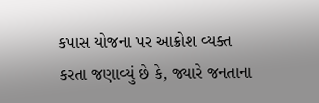કપાસ યોજના પર આક્રોશ વ્યક્ત કરતા જણાવ્યું છે કે, જ્યારે જનતાના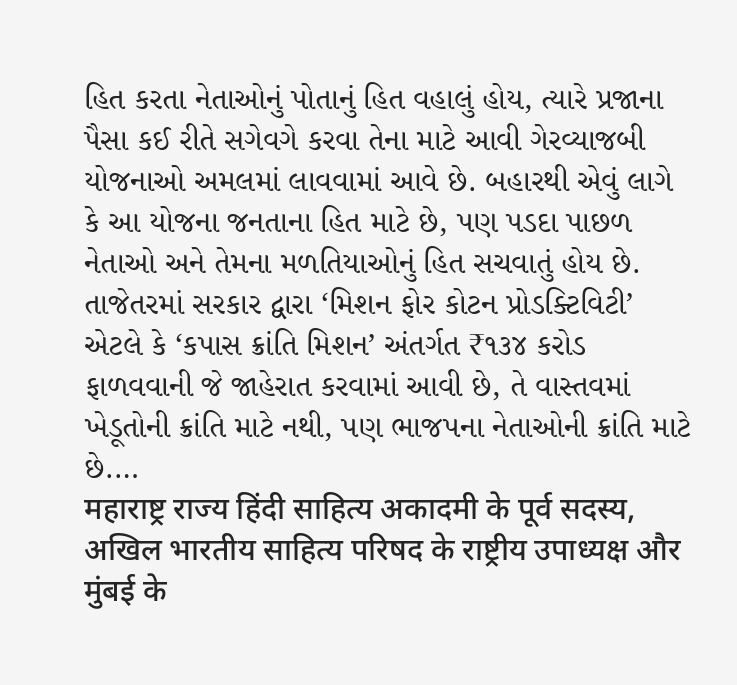હિત કરતા નેતાઓનું પોતાનું હિત વહાલું હોય, ત્યારે પ્રજાના પૈસા કઈ રીતે સગેવગે કરવા તેના માટે આવી ગેરવ્યાજબી યોજનાઓ અમલમાં લાવવામાં આવે છે. બહારથી એવું લાગે કે આ યોજના જનતાના હિત માટે છે, પણ પડદા પાછળ નેતાઓ અને તેમના મળતિયાઓનું હિત સચવાતું હોય છે. તાજેતરમાં સરકાર દ્વારા ‘મિશન ફોર કોટન પ્રોડક્ટિવિટી’ એટલે કે ‘કપાસ ક્રાંતિ મિશન’ અંતર્ગત ₹૧૩૪ કરોડ ફાળવવાની જે જાહેરાત કરવામાં આવી છે, તે વાસ્તવમાં ખેડૂતોની ક્રાંતિ માટે નથી, પણ ભાજપના નેતાઓની ક્રાંતિ માટે છે.…
महाराष्ट्र राज्य हिंदी साहित्य अकादमी के पूर्व सदस्य, अखिल भारतीय साहित्य परिषद के राष्ट्रीय उपाध्यक्ष और मुंबई के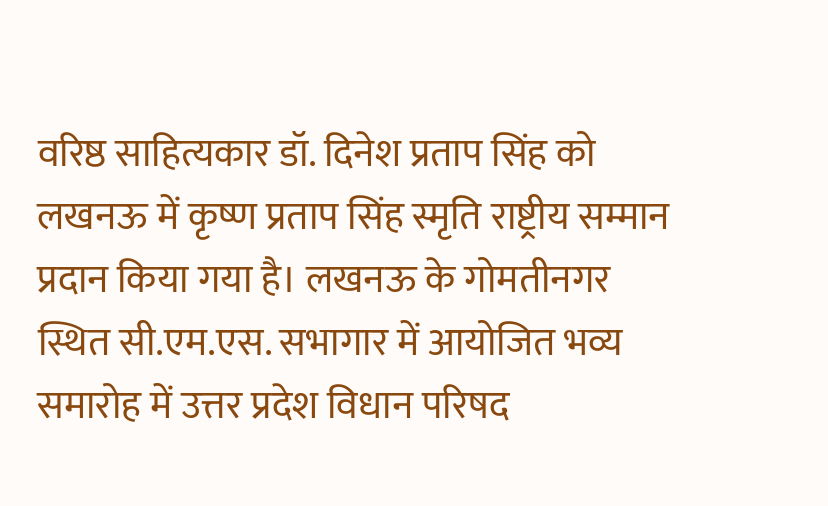वरिष्ठ साहित्यकार डॉ. दिनेश प्रताप सिंह को लखनऊ में कृष्ण प्रताप सिंह स्मृति राष्ट्रीय सम्मान प्रदान किया गया है। लखनऊ के गोमतीनगर स्थित सी.एम.एस. सभागार में आयोजित भव्य समारोह में उत्तर प्रदेश विधान परिषद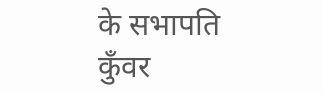के सभापति कुँवर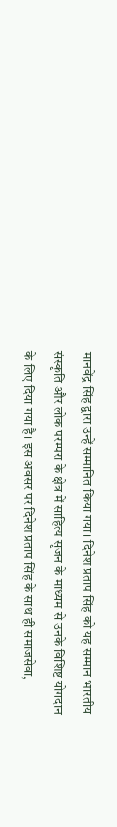मानवेंद्र सिंह द्वारा उन्हें सम्मानित किया गया। दिनेश प्रताप सिंह को यह सम्मान भारतीय संस्कृति और लोक परम्परा के क्षेत्र में साहित्य सृजन के माध्यम से उनके विशिष्ट योगदान के लिए दिया गया है। इस अवसर पर दिनेश प्रताप सिंह के साथ ही समाजसेवा,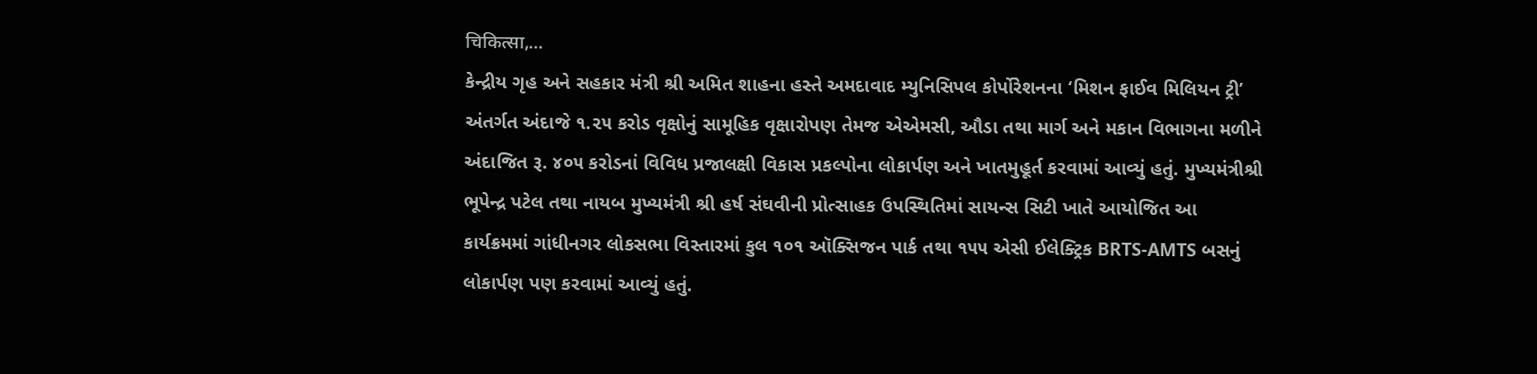चिकित्सा,…
કેન્દ્રીય ગૃહ અને સહકાર મંત્રી શ્રી અમિત શાહના હસ્તે અમદાવાદ મ્યુનિસિપલ કોર્પોરેશનના ‘મિશન ફાઈવ મિલિયન ટ્રી’ અંતર્ગત અંદાજે ૧.૨૫ કરોડ વૃક્ષોનું સામૂહિક વૃક્ષારોપણ તેમજ એએમસી, ઔડા તથા માર્ગ અને મકાન વિભાગના મળીને અંદાજિત રૂ. ૪૦૫ કરોડનાં વિવિધ પ્રજાલક્ષી વિકાસ પ્રકલ્પોના લોકાર્પણ અને ખાતમુહૂર્ત કરવામાં આવ્યું હતું. મુખ્યમંત્રીશ્રી ભૂપેન્દ્ર પટેલ તથા નાયબ મુખ્યમંત્રી શ્રી હર્ષ સંઘવીની પ્રોત્સાહક ઉપસ્થિતિમાં સાયન્સ સિટી ખાતે આયોજિત આ કાર્યક્રમમાં ગાંધીનગર લોકસભા વિસ્તારમાં કુલ ૧૦૧ ઑક્સિજન પાર્ક તથા ૧૫૫ એસી ઈલેક્ટ્રિક BRTS-AMTS બસનું લોકાર્પણ પણ કરવામાં આવ્યું હતું.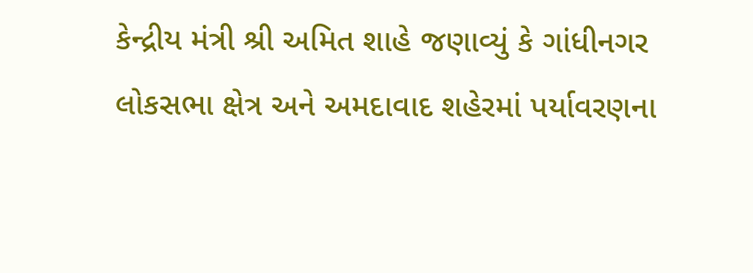કેન્દ્રીય મંત્રી શ્રી અમિત શાહે જણાવ્યું કે ગાંધીનગર લોકસભા ક્ષેત્ર અને અમદાવાદ શહેરમાં પર્યાવરણના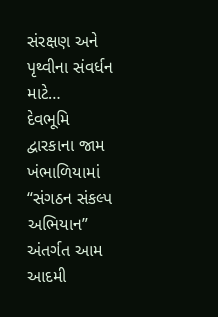સંરક્ષણ અને પૃથ્વીના સંવર્ધન માટે…
દેવભૂમિ દ્વારકાના જામ ખંભાળિયામાં “સંગઠન સંકલ્પ અભિયાન” અંતર્ગત આમ આદમી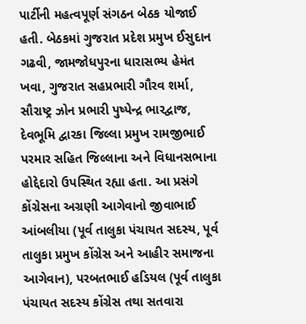પાર્ટીની મહત્વપૂર્ણ સંગઠન બેઠક યોજાઈ હતી. બેઠકમાં ગુજરાત પ્રદેશ પ્રમુખ ઈસુદાન ગઢવી, જામજોધપુરના ધારાસભ્ય હેમંત ખવા, ગુજરાત સહપ્રભારી ગૌરવ શર્મા, સૌરાષ્ટ્ર ઝોન પ્રભારી પુષ્પેન્દ્ર ભારદ્વાજ, દેવભૂમિ દ્વારકા જિલ્લા પ્રમુખ રામજીભાઈ પરમાર સહિત જિલ્લાના અને વિધાનસભાના હોદ્દેદારો ઉપસ્થિત રહ્યા હતા. આ પ્રસંગે કોંગ્રેસના અગ્રણી આગેવાનો જીવાભાઈ આંબલીયા (પૂર્વ તાલુકા પંચાયત સદસ્ય, પૂર્વ તાલુકા પ્રમુખ કોંગ્રેસ અને આહીર સમાજના આગેવાન), પરબતભાઈ હડિયલ (પૂર્વ તાલુકા પંચાયત સદસ્ય કોંગ્રેસ તથા સતવારા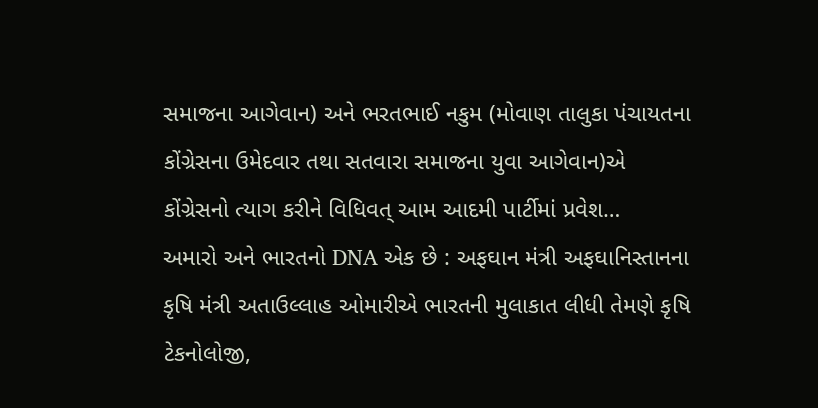સમાજના આગેવાન) અને ભરતભાઈ નકુમ (મોવાણ તાલુકા પંચાયતના કોંગ્રેસના ઉમેદવાર તથા સતવારા સમાજના યુવા આગેવાન)એ કોંગ્રેસનો ત્યાગ કરીને વિધિવત્ આમ આદમી પાર્ટીમાં પ્રવેશ…
અમારો અને ભારતનો DNA એક છે : અફઘાન મંત્રી અફઘાનિસ્તાનના કૃષિ મંત્રી અતાઉલ્લાહ ઓમારીએ ભારતની મુલાકાત લીધી તેમણે કૃષિ ટેકનોલોજી,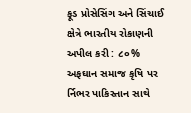ફૂડ પ્રોસેસિંગ અને સિંચાઈ ક્ષેત્રે ભારતીય રોકાણની અપીલ કરી : ૮૦% અફઘાન સમાજ કૃષિ પર ર્નિભર પાકિસ્તાન સાથે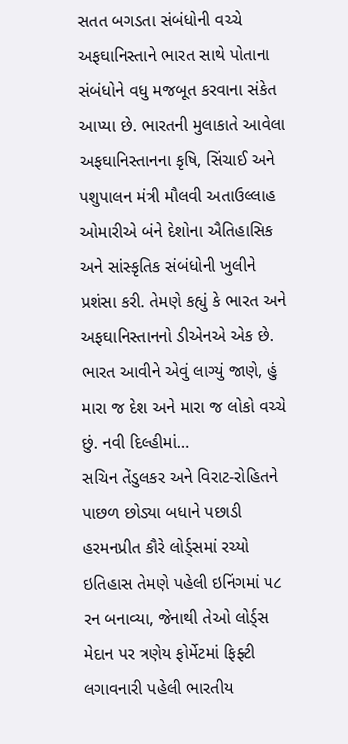સતત બગડતા સંબંધોની વચ્ચે અફઘાનિસ્તાને ભારત સાથે પોતાના સંબંધોને વધુ મજબૂત કરવાના સંકેત આપ્યા છે. ભારતની મુલાકાતે આવેલા અફઘાનિસ્તાનના કૃષિ, સિંચાઈ અને પશુપાલન મંત્રી મૌલવી અતાઉલ્લાહ ઓમારીએ બંને દેશોના ઐતિહાસિક અને સાંસ્કૃતિક સંબંધોની ખુલીને પ્રશંસા કરી. તેમણે કહ્યું કે ભારત અને અફઘાનિસ્તાનનો ડીએનએ એક છે. ભારત આવીને એવું લાગ્યું જાણે, હું મારા જ દેશ અને મારા જ લોકો વચ્ચે છું. નવી દિલ્હીમાં…
સચિન તેંડુલકર અને વિરાટ-રોહિતને પાછળ છોડ્યા બધાને પછાડી હરમનપ્રીત કૌરે લોર્ડ્સમાં રચ્યો ઇતિહાસ તેમણે પહેલી ઇનિંગમાં ૫૮ રન બનાવ્યા, જેનાથી તેઓ લોર્ડ્સ મેદાન પર ત્રણેય ફોર્મેટમાં ફિફ્ટી લગાવનારી પહેલી ભારતીય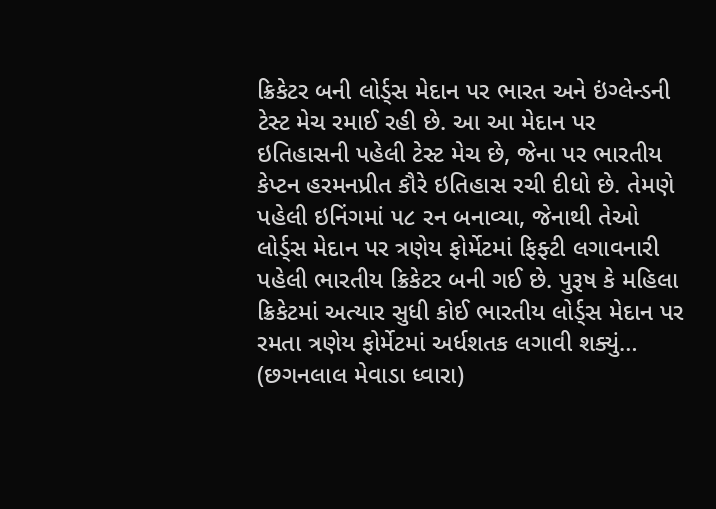ક્રિકેટર બની લોર્ડ્સ મેદાન પર ભારત અને ઇંગ્લેન્ડની ટેસ્ટ મેચ રમાઈ રહી છે. આ આ મેદાન પર ઇતિહાસની પહેલી ટેસ્ટ મેચ છે, જેના પર ભારતીય કેપ્ટન હરમનપ્રીત કૌરે ઇતિહાસ રચી દીધો છે. તેમણે પહેલી ઇનિંગમાં ૫૮ રન બનાવ્યા, જેનાથી તેઓ લોર્ડ્સ મેદાન પર ત્રણેય ફોર્મેટમાં ફિફ્ટી લગાવનારી પહેલી ભારતીય ક્રિકેટર બની ગઈ છે. પુરૂષ કે મહિલા ક્રિકેટમાં અત્યાર સુધી કોઈ ભારતીય લોર્ડ્સ મેદાન પર રમતા ત્રણેય ફોર્મેટમાં અર્ધશતક લગાવી શક્યું…
(છગનલાલ મેવાડા ધ્વારા)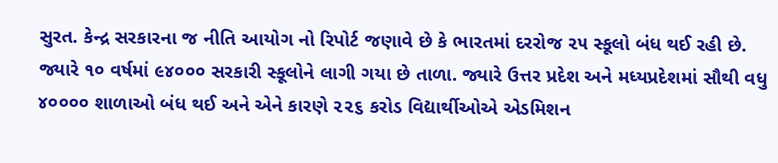સુરત. કેન્દ્ર સરકારના જ નીતિ આયોગ નો રિપોર્ટ જણાવે છે કે ભારતમાં દરરોજ ૨૫ સ્કૂલો બંધ થઈ રહી છે. જ્યારે ૧૦ વર્ષમાં ૯૪૦૦૦ સરકારી સ્કૂલોને લાગી ગયા છે તાળા. જ્યારે ઉત્તર પ્રદેશ અને મધ્યપ્રદેશમાં સૌથી વધુ ૪૦૦૦૦ શાળાઓ બંધ થઈ અને એને કારણે ૨૨૬ કરોડ વિદ્યાર્થીઓએ એડમિશન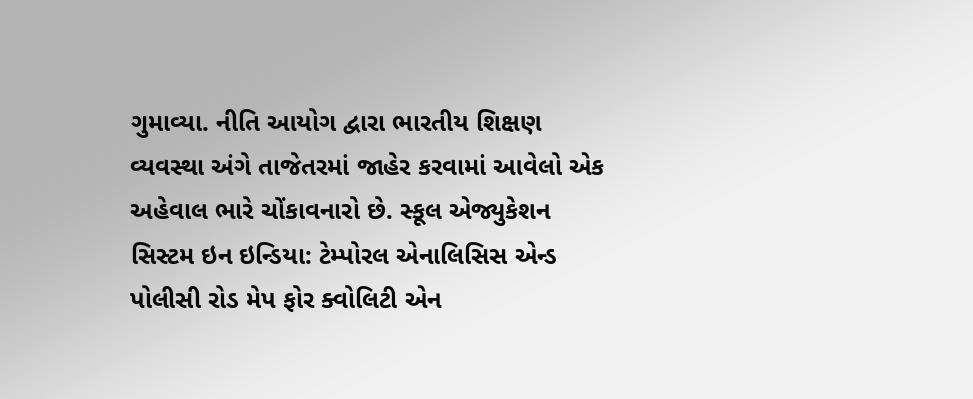ગુમાવ્યા. નીતિ આયોગ દ્વારા ભારતીય શિક્ષણ વ્યવસ્થા અંગે તાજેતરમાં જાહેર કરવામાં આવેલો એક અહેવાલ ભારે ચોંકાવનારો છે. સ્કૂલ એજ્યુકેશન સિસ્ટમ ઇન ઇન્ડિયા: ટેમ્પોરલ એનાલિસિસ એન્ડ પોલીસી રોડ મેપ ફોર ક્વોલિટી એન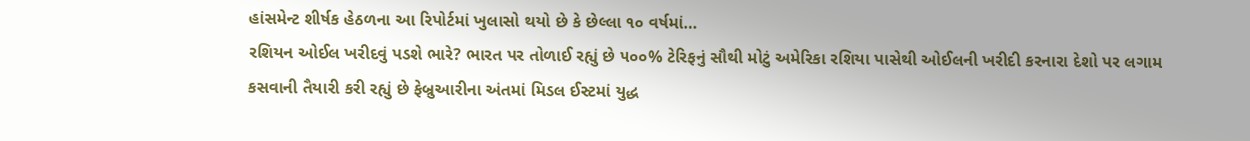હાંસમેન્ટ શીર્ષક હેઠળના આ રિપોર્ટમાં ખુલાસો થયો છે કે છેલ્લા ૧૦ વર્ષમાં…
રશિયન ઓઈલ ખરીદવું પડશે ભારે? ભારત પર તોળાઈ રહ્યું છે ૫૦૦% ટેરિફનું સૌથી મોટું અમેરિકા રશિયા પાસેથી ઓઈલની ખરીદી કરનારા દેશો પર લગામ કસવાની તૈયારી કરી રહ્યું છે ફેબ્રુઆરીના અંતમાં મિડલ ઈસ્ટમાં યુદ્ધ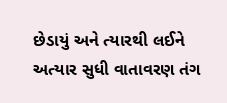છેડાયું અને ત્યારથી લઈને અત્યાર સુધી વાતાવરણ તંગ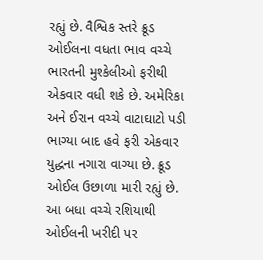રહ્યું છે. વૈશ્વિક સ્તરે ક્રૂડ ઓઈલના વધતા ભાવ વચ્ચે ભારતની મુશ્કેલીઓ ફરીથી એકવાર વધી શકે છે. અમેરિકા અને ઈરાન વચ્ચે વાટાઘાટો પડી ભાગ્યા બાદ હવે ફરી એકવાર યુદ્ધના નગારા વાગ્યા છે. ક્રૂડ ઓઈલ ઉછાળા મારી રહ્યું છે. આ બધા વચ્ચે રશિયાથી ઓઈલની ખરીદી પર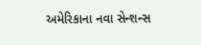અમેરિકાના નવા સેન્શન્સ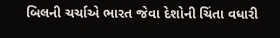બિલની ચર્ચાએ ભારત જેવા દેશોની ચિંતા વધારી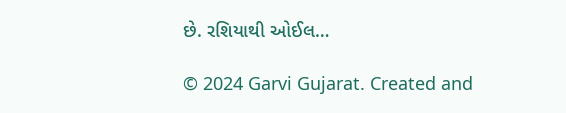છે. રશિયાથી ઓઈલ…

© 2024 Garvi Gujarat. Created and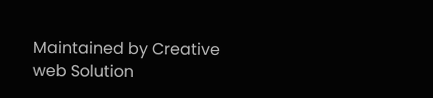Maintained by Creative web Solution